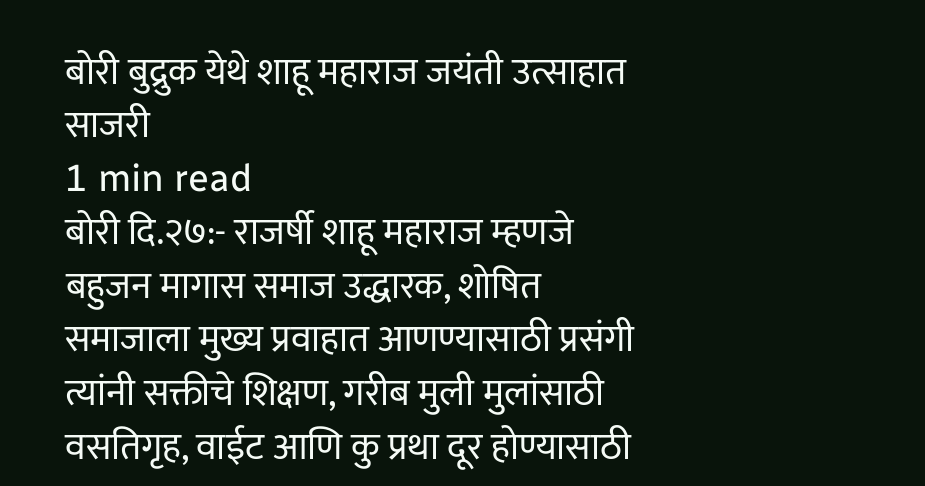बोरी बुद्रुक येथे शाहू महाराज जयंती उत्साहात साजरी
1 min read
बोरी दि.२७:- राजर्षी शाहू महाराज म्हणजे बहुजन मागास समाज उद्धारक, शोषित समाजाला मुख्य प्रवाहात आणण्यासाठी प्रसंगी त्यांनी सक्तीचे शिक्षण, गरीब मुली मुलांसाठी वसतिगृह, वाईट आणि कु प्रथा दूर होण्यासाठी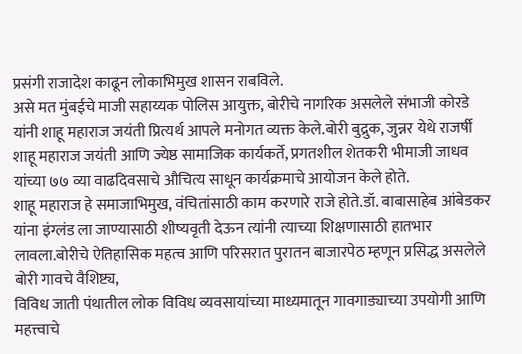प्रसंगी राजादेश काढून लोकाभिमुख शासन राबविले.
असे मत मुंबईचे माजी सहाय्यक पोलिस आयुक्त, बोरीचे नागरिक असलेले संभाजी कोरडे यांनी शाहू महाराज जयंती प्रित्यर्थ आपले मनोगत व्यक्त केले.बोरी बुद्रुक, जुन्नर येथे राजर्षी शाहू महाराज जयंती आणि ज्येष्ठ सामाजिक कार्यकर्ते, प्रगतशील शेतकरी भीमाजी जाधव यांच्या ७७ व्या वाढदिवसाचे औचित्य साधून कार्यक्रमाचे आयोजन केले होते.
शाहू महाराज हे समाजाभिमुख, वंचितांसाठी काम करणारे राजे होते.डॉ. बाबासाहेब आंबेडकर यांना इंग्लंड ला जाण्यासाठी शीष्यवृती देऊन त्यांनी त्याच्या शिक्षणासाठी हातभार लावला.बोरीचे ऐतिहासिक महत्व आणि परिसरात पुरातन बाजारपेठ म्हणून प्रसिद्ध असलेले बोरी गावचे वैशिष्ट्य,
विविध जाती पंथातील लोक विविध व्यवसायांच्या माध्यमातून गावगाड्याच्या उपयोगी आणि महत्त्वाचे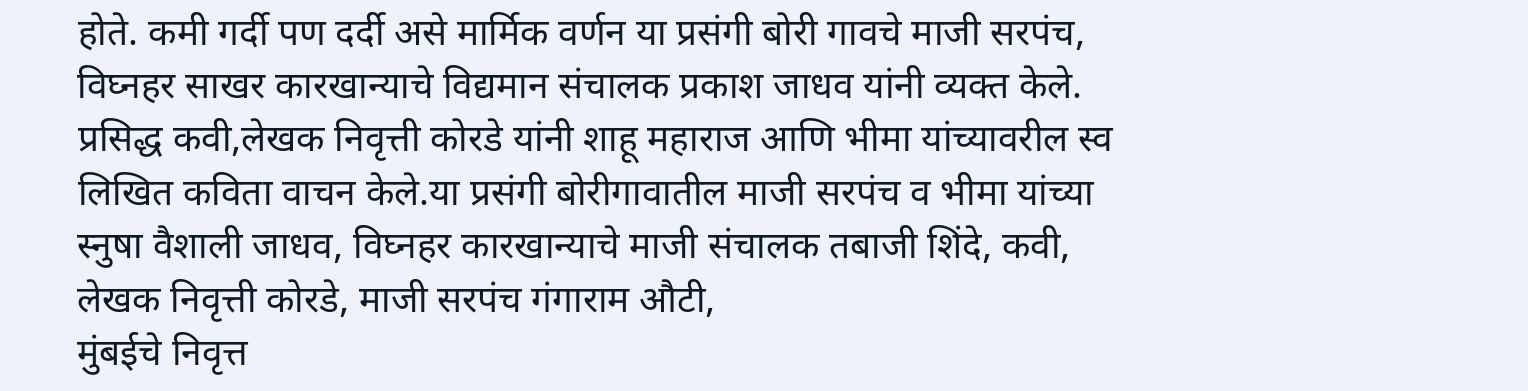होते. कमी गर्दी पण दर्दी असे मार्मिक वर्णन या प्रसंगी बोरी गावचे माजी सरपंच, विघ्नहर साखर कारखान्याचे विद्यमान संचालक प्रकाश जाधव यांनी व्यक्त केले.
प्रसिद्ध कवी,लेखक निवृत्ती कोरडे यांनी शाहू महाराज आणि भीमा यांच्यावरील स्व लिखित कविता वाचन केले.या प्रसंगी बोरीगावातील माजी सरपंच व भीमा यांच्या स्नुषा वैशाली जाधव, विघ्नहर कारखान्याचे माजी संचालक तबाजी शिंदे, कवी, लेखक निवृत्ती कोरडे, माजी सरपंच गंगाराम औटी,
मुंबईचे निवृत्त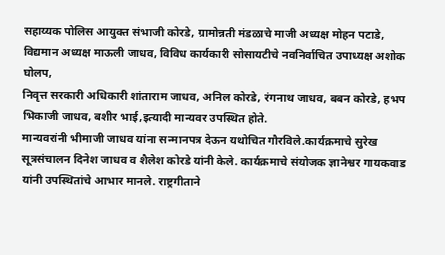सहाय्यक पोलिस आयुक्त संभाजी कोरडे, ग्रामोन्नती मंडळाचे माजी अध्यक्ष मोहन पटाडे, विद्यमान अध्यक्ष माऊली जाधव, विविध कार्यकारी सोसायटीचे नवनिर्वाचित उपाध्यक्ष अशोक घोलप,
निवृत्त सरकारी अधिकारी शांताराम जाधव, अनिल कोरडे, रंगनाथ जाधव, बबन कोरडे, हभप भिकाजी जाधव, बशीर भाई,इत्यादी मान्यवर उपस्थित होते.
मान्यवरांनी भीमाजी जाधव यांना सन्मानपत्र देऊन यथोचित गौरविले.कार्यक्रमाचे सुरेख सूत्रसंचालन दिनेश जाधव व शैलेश कोरडे यांनी केले. कार्यक्रमाचे संयोजक ज्ञानेश्वर गायकवाड यांनी उपस्थितांचे आभार मानले. राष्ट्रगीताने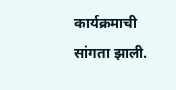कार्यक्रमाची सांगता झाली.